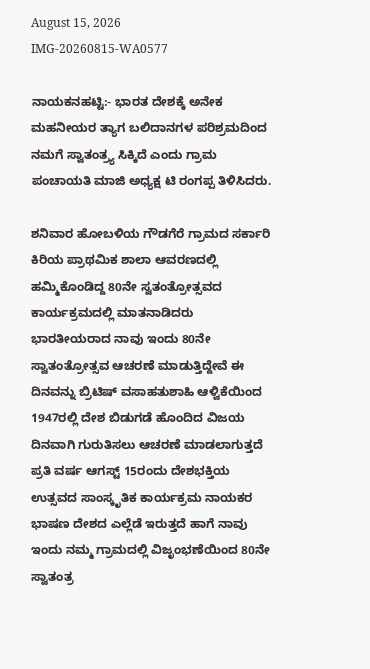August 15, 2026
IMG-20260815-WA0577

ನಾಯಕನಹಟ್ಟಿ:- ಭಾರತ ದೇಶಕ್ಕೆ ಅನೇಕ ಮಹನೀಯರ ತ್ಯಾಗ ಬಲಿದಾನಗಳ ಪರಿಶ್ರಮದಿಂದ ನಮಗೆ ಸ್ವಾತಂತ್ರ್ಯ ಸಿಕ್ಕಿದೆ ಎಂದು ಗ್ರಾಮ ಪಂಚಾಯತಿ ಮಾಜಿ ಅಧ್ಯಕ್ಷ ಟಿ ರಂಗಪ್ಪ ತಿಳಿಸಿದರು.

ಶನಿವಾರ ಹೋಬಳಿಯ ಗೌಡಗೆರೆ ಗ್ರಾಮದ ಸರ್ಕಾರಿ ಕಿರಿಯ ಪ್ರಾಥಮಿಕ ಶಾಲಾ ಆವರಣದಲ್ಲಿ ಹಮ್ಮಿಕೊಂಡಿದ್ದ 80ನೇ ಸ್ವತಂತ್ರೋತ್ಸವದ ಕಾರ್ಯಕ್ರಮದಲ್ಲಿ ಮಾತನಾಡಿದರು ಭಾರತೀಯರಾದ ನಾವು ಇಂದು 80ನೇ ಸ್ವಾತಂತ್ರೋತ್ಸವ ಆಚರಣೆ ಮಾಡುತ್ತಿದ್ದೇವೆ ಈ ದಿನವನ್ನು ಬ್ರಿಟಿಷ್ ವಸಾಹತುಶಾಹಿ ಆಳ್ವಿಕೆಯಿಂದ 1947ರಲ್ಲಿ ದೇಶ ಬಿಡುಗಡೆ ಹೊಂದಿದ ವಿಜಯ ದಿನವಾಗಿ ಗುರುತಿಸಲು ಆಚರಣೆ ಮಾಡಲಾಗುತ್ತದೆ ಪ್ರತಿ ವರ್ಷ ಆಗಸ್ಟ್ 15ರಂದು ದೇಶಭಕ್ತಿಯ ಉತ್ಸವದ ಸಾಂಸ್ಕೃತಿಕ ಕಾರ್ಯಕ್ರಮ ನಾಯಕರ ಭಾಷಣ ದೇಶದ ಎಲ್ಲೆಡೆ ಇರುತ್ತದೆ ಹಾಗೆ ನಾವು ಇಂದು ನಮ್ಮ ಗ್ರಾಮದಲ್ಲಿ ವಿಜೃಂಭಣೆಯಿಂದ 80ನೇ ಸ್ವಾತಂತ್ರ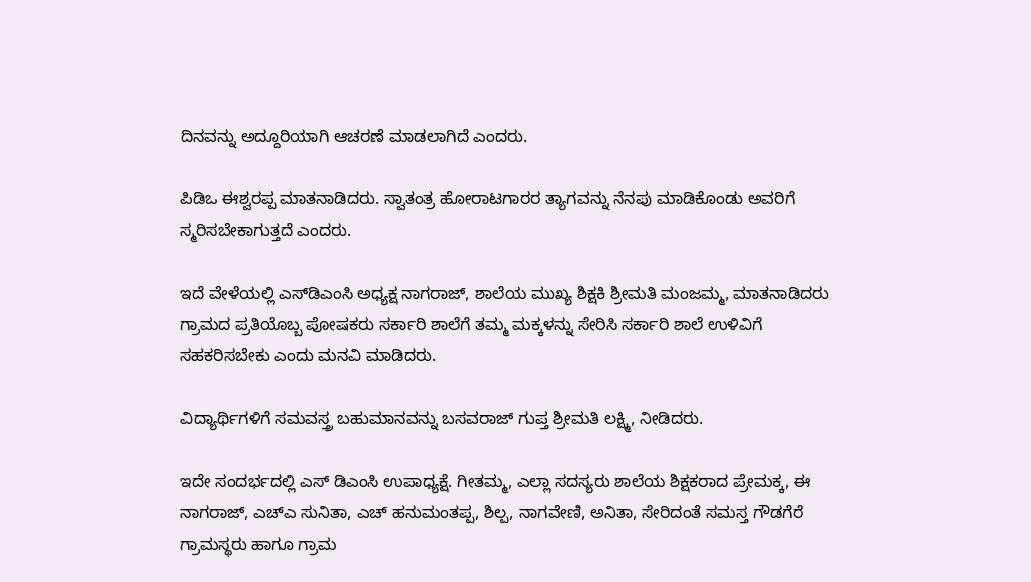ದಿನವನ್ನು ಅದ್ದೂರಿಯಾಗಿ ಆಚರಣೆ ಮಾಡಲಾಗಿದೆ ಎಂದರು.

ಪಿಡಿಒ ಈಶ್ವರಪ್ಪ ಮಾತನಾಡಿದರು. ಸ್ವಾತಂತ್ರ ಹೋರಾಟಗಾರರ ತ್ಯಾಗವನ್ನು ನೆನಪು ಮಾಡಿಕೊಂಡು ಅವರಿಗೆ ಸ್ಮರಿಸಬೇಕಾಗುತ್ತದೆ ಎಂದರು.

ಇದೆ ವೇಳೆಯಲ್ಲಿ ಎಸ್‌ಡಿಎಂಸಿ ಅಧ್ಯಕ್ಷ ನಾಗರಾಜ್, ಶಾಲೆಯ ಮುಖ್ಯ ಶಿಕ್ಷಕಿ ಶ್ರೀಮತಿ ಮಂಜಮ್ಮ, ಮಾತನಾಡಿದರು ಗ್ರಾಮದ ಪ್ರತಿಯೊಬ್ಬ ಪೋಷಕರು ಸರ್ಕಾರಿ ಶಾಲೆಗೆ ತಮ್ಮ ಮಕ್ಕಳನ್ನು ಸೇರಿಸಿ ಸರ್ಕಾರಿ ಶಾಲೆ ಉಳಿವಿಗೆ ಸಹಕರಿಸಬೇಕು ಎಂದು ಮನವಿ ಮಾಡಿದರು.

ವಿದ್ಯಾರ್ಥಿಗಳಿಗೆ ಸಮವಸ್ತ್ರ ಬಹುಮಾನವನ್ನು ಬಸವರಾಜ್ ಗುಪ್ತ ಶ್ರೀಮತಿ ಲಕ್ಷ್ಮಿ, ನೀಡಿದರು.

ಇದೇ ಸಂದರ್ಭದಲ್ಲಿ ಎಸ್ ಡಿಎಂಸಿ ಉಪಾಧ್ಯಕ್ಷೆ. ಗೀತಮ್ಮ, ಎಲ್ಲಾ ಸದಸ್ಯರು ಶಾಲೆಯ ಶಿಕ್ಷಕರಾದ ಪ್ರೇಮಕ್ಕ, ಈ ನಾಗರಾಜ್, ಎಚ್ಎ ಸುನಿತಾ, ಎಚ್ ಹನುಮಂತಪ್ಪ, ಶಿಲ್ಪ, ನಾಗವೇಣಿ, ಅನಿತಾ, ಸೇರಿದಂತೆ ಸಮಸ್ತ ಗೌಡಗೆರೆ ಗ್ರಾಮಸ್ಥರು ಹಾಗೂ ಗ್ರಾಮ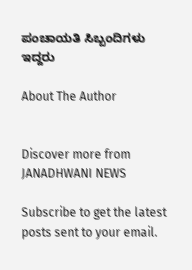ಪಂಚಾಯತಿ ಸಿಬ್ಬಂದಿಗಳು ಇದ್ದರು

About The Author


Discover more from JANADHWANI NEWS

Subscribe to get the latest posts sent to your email.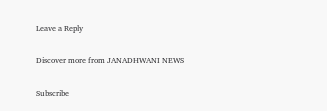Leave a Reply

Discover more from JANADHWANI NEWS

Subscribe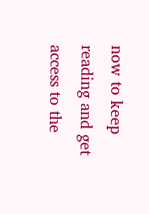now to keep reading and get access to the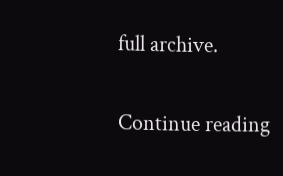full archive.

Continue reading